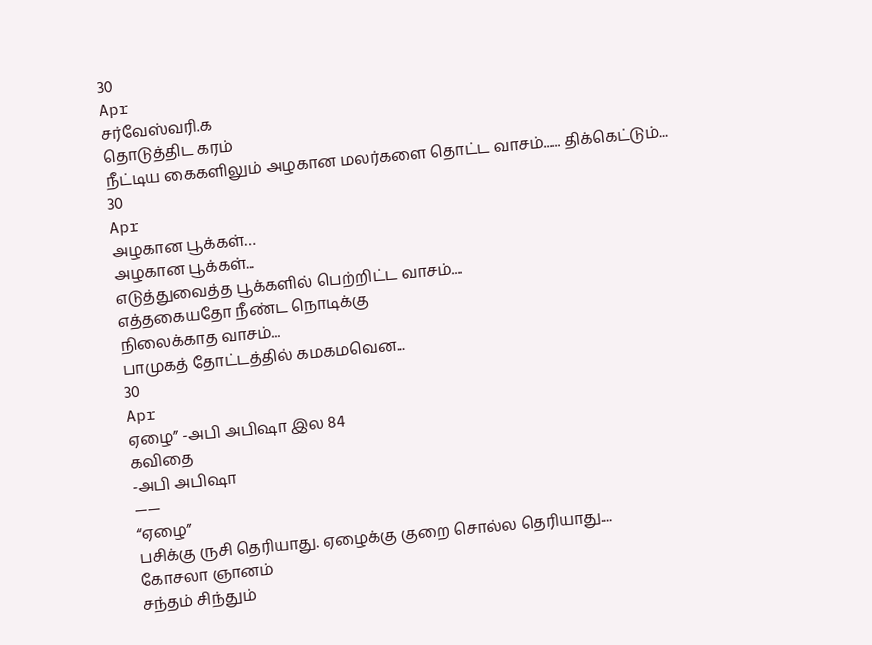30
Apr
சர்வேஸ்வரி.க
தொடுத்திட கரம்
நீட்டிய கைகளிலும் அழகான மலர்களை தொட்ட வாசம்...... திக்கெட்டும்...
30
Apr
அழகான பூக்கள்…
அழகான பூக்கள்...
எடுத்துவைத்த பூக்களில் பெற்றிட்ட வாசம்....
எத்தகையதோ நீண்ட நொடிக்கு
நிலைக்காத வாசம்...
பாமுகத் தோட்டத்தில் கமகமவென...
30
Apr
ஏழை” -அபி அபிஷா இல 84
கவிதை
-அபி அபிஷா
——
“ஏழை”
பசிக்கு ருசி தெரியாது. ஏழைக்கு குறை சொல்ல தெரியாது....
கோசலா ஞானம்
சந்தம் சிந்தும்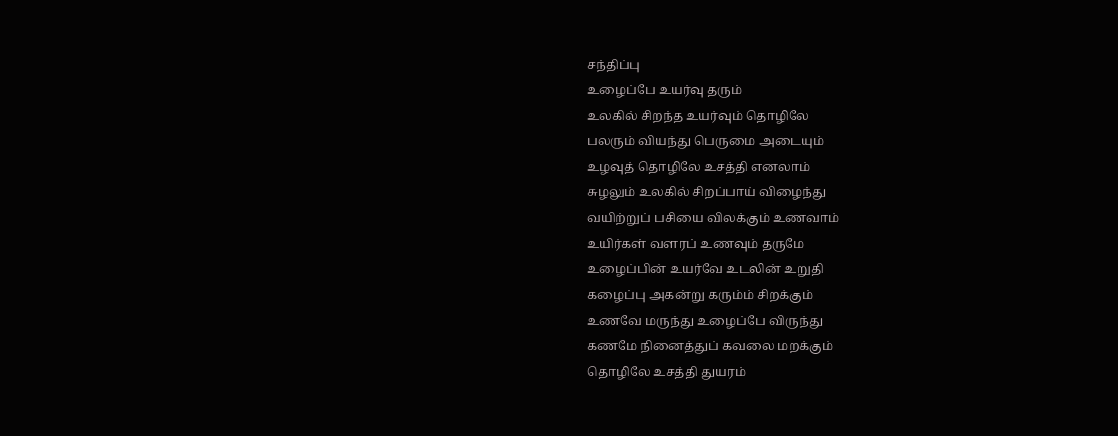சந்திப்பு
உழைப்பே உயர்வு தரும்
உலகில் சிறந்த உயர்வும் தொழிலே
பலரும் வியந்து பெருமை அடையும்
உழவுத் தொழிலே உசத்தி எனலாம்
சுழலும் உலகில் சிறப்பாய் விழைந்து
வயிற்றுப் பசியை விலக்கும் உணவாம்
உயிர்கள் வளரப் உணவும் தருமே
உழைப்பின் உயர்வே உடலின் உறுதி
கழைப்பு அகன்று கரும்ம் சிறக்கும்
உணவே மருந்து உழைப்பே விருந்து
கணமே நினைத்துப் கவலை மறக்கும்
தொழிலே உசத்தி துயரம்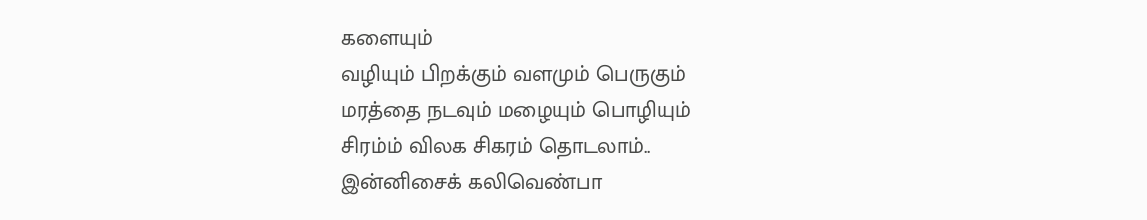களையும்
வழியும் பிறக்கும் வளமும் பெருகும்
மரத்தை நடவும் மழையும் பொழியும்
சிரம்ம் விலக சிகரம் தொடலாம்..
இன்னிசைக் கலிவெண்பா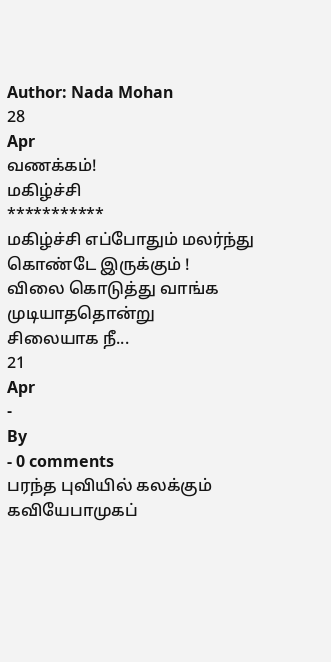Author: Nada Mohan
28
Apr
வணக்கம்!
மகிழ்ச்சி
***********
மகிழ்ச்சி எப்போதும் மலர்ந்து கொண்டே இருக்கும் !
விலை கொடுத்து வாங்க முடியாததொன்று
சிலையாக நீ...
21
Apr
-
By
- 0 comments
பரந்த புவியில் கலக்கும் கவியேபாமுகப்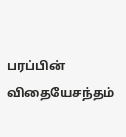பரப்பின் விதையேசந்தம்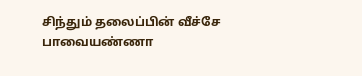சிந்தும் தலைப்பின் வீச்சே
பாவையண்ணா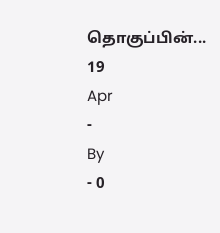தொகுப்பின்...
19
Apr
-
By
- 0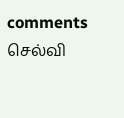comments
செல்வி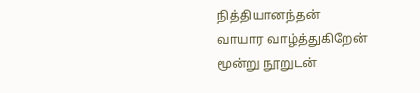நித்தியானந்தன்
வாயார வாழ்த்துகிறேன்
மூன்று நூறுடன்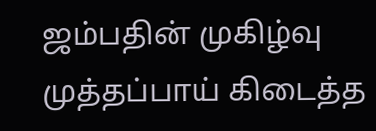ஜம்பதின் முகிழ்வு
முத்தப்பாய் கிடைத்த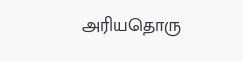அரியதொரு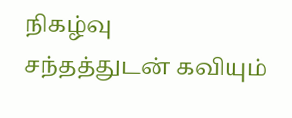நிகழ்வு
சந்தத்துடன் கவியும்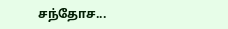சந்தோச...